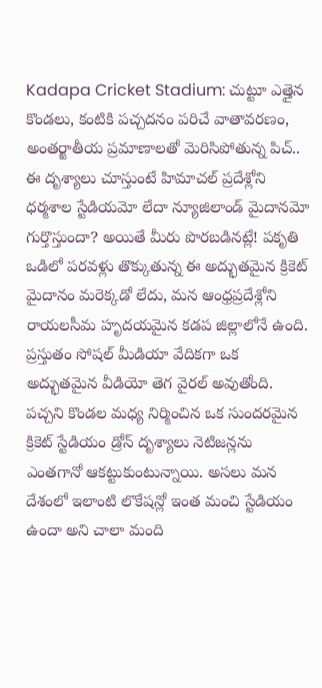Kadapa Cricket Stadium: చుట్టూ ఎత్తైన కొండలు, కంటికి పచ్చదనం పరిచే వాతావరణం, అంతర్జాతీయ ప్రమాణాలతో మెరిసిపోతున్న పిచ్.. ఈ దృశ్యాలు చూస్తుంటే హిమాచల్ ప్రదేశ్లోని ధర్మశాల స్టేడియమో లేదా న్యూజిలాండ్ మైదానమో గుర్తొస్తుందా? అయితే మీరు పొరబడినట్లే! పకృతి ఒడిలో పరవళ్లు తొక్కుతున్న ఈ అద్భుతమైన క్రికెట్ మైదానం మరెక్కడో లేదు, మన ఆంధ్రప్రదేశ్లోని రాయలసీమ హృదయమైన కడప జిల్లాలోనే ఉంది.
ప్రస్తుతం సోషల్ మీడియా వేదికగా ఒక అద్భుతమైన వీడియో తెగ వైరల్ అవుతోంది. పచ్చని కొండల మధ్య నిర్మించిన ఒక సుందరమైన క్రికెట్ స్టేడియం డ్రోన్ దృశ్యాలు నెటిజన్లను ఎంతగానో ఆకట్టుకుంటున్నాయి. అసలు మన దేశంలో ఇలాంటి లొకేషన్లో ఇంత మంచి స్టేడియం ఉందా అని చాలా మంది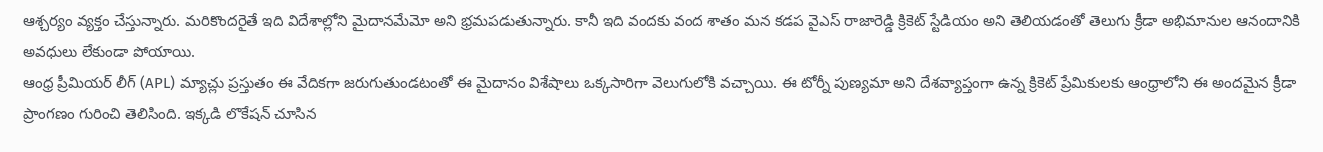ఆశ్చర్యం వ్యక్తం చేస్తున్నారు. మరికొందరైతే ఇది విదేశాల్లోని మైదానమేమో అని భ్రమపడుతున్నారు. కానీ ఇది వందకు వంద శాతం మన కడప వైఎస్ రాజారెడ్డి క్రికెట్ స్టేడియం అని తెలియడంతో తెలుగు క్రీడా అభిమానుల ఆనందానికి అవధులు లేకుండా పోయాయి.
ఆంధ్ర ప్రీమియర్ లీగ్ (APL) మ్యాచ్లు ప్రస్తుతం ఈ వేదికగా జరుగుతుండటంతో ఈ మైదానం విశేషాలు ఒక్కసారిగా వెలుగులోకి వచ్చాయి. ఈ టోర్నీ పుణ్యమా అని దేశవ్యాప్తంగా ఉన్న క్రికెట్ ప్రేమికులకు ఆంధ్రాలోని ఈ అందమైన క్రీడా ప్రాంగణం గురించి తెలిసింది. ఇక్కడి లొకేషన్ చూసిన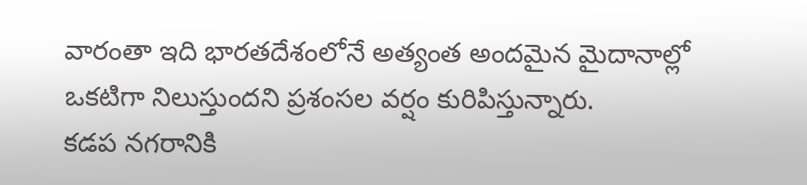వారంతా ఇది భారతదేశంలోనే అత్యంత అందమైన మైదానాల్లో ఒకటిగా నిలుస్తుందని ప్రశంసల వర్షం కురిపిస్తున్నారు.
కడప నగరానికి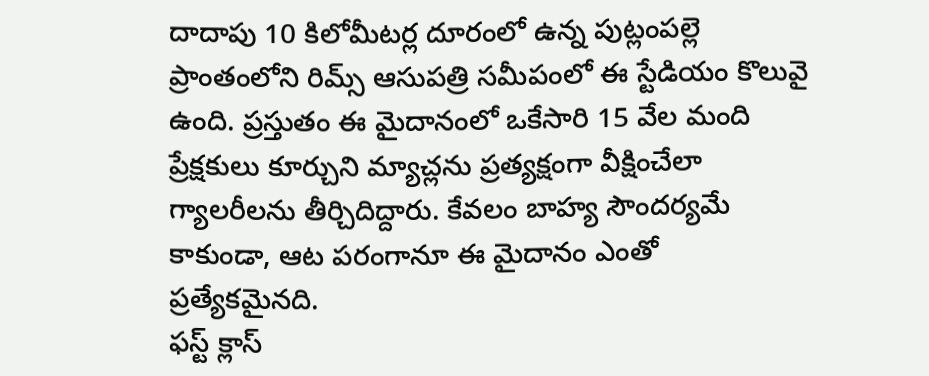దాదాపు 10 కిలోమీటర్ల దూరంలో ఉన్న పుట్లంపల్లె ప్రాంతంలోని రిమ్స్ ఆసుపత్రి సమీపంలో ఈ స్టేడియం కొలువై ఉంది. ప్రస్తుతం ఈ మైదానంలో ఒకేసారి 15 వేల మంది ప్రేక్షకులు కూర్చుని మ్యాచ్లను ప్రత్యక్షంగా వీక్షించేలా గ్యాలరీలను తీర్చిదిద్దారు. కేవలం బాహ్య సౌందర్యమే కాకుండా, ఆట పరంగానూ ఈ మైదానం ఎంతో ప్రత్యేకమైనది.
ఫస్ట్ క్లాస్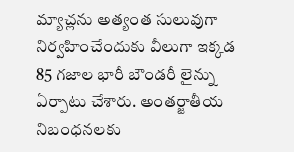మ్యాచ్లను అత్యంత సులువుగా నిర్వహించేందుకు వీలుగా ఇక్కడ 85 గజాల భారీ బౌండరీ లైన్ను ఏర్పాటు చేశారు. అంతర్జాతీయ నిబంధనలకు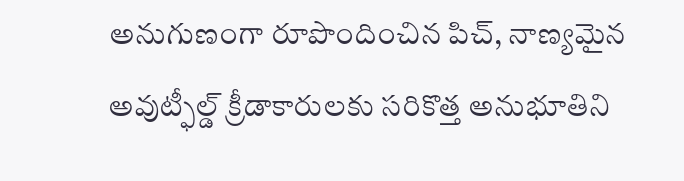అనుగుణంగా రూపొందించిన పిచ్, నాణ్యమైన అవుట్ఫీల్డ్ క్రీడాకారులకు సరికొత్త అనుభూతిని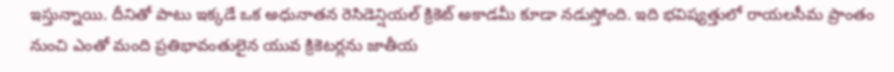ఇస్తున్నాయి. దీనితో పాటు ఇక్కడే ఒక అధునాతన రెసిడెన్షియల్ క్రికెట్ అకాడమీ కూడా నడుస్తోంది. ఇది భవిష్యత్తులో రాయలసీమ ప్రాంతం నుంచి ఎంతో మంది ప్రతిభావంతులైన యువ క్రికెటర్లను జాతీయ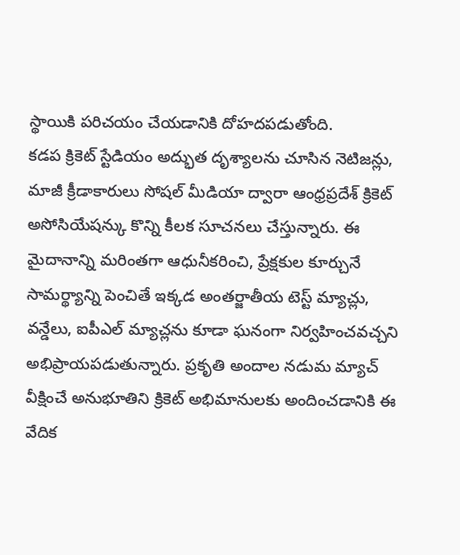స్థాయికి పరిచయం చేయడానికి దోహదపడుతోంది.
కడప క్రికెట్ స్టేడియం అద్భుత దృశ్యాలను చూసిన నెటిజన్లు, మాజీ క్రీడాకారులు సోషల్ మీడియా ద్వారా ఆంధ్రప్రదేశ్ క్రికెట్ అసోసియేషన్కు కొన్ని కీలక సూచనలు చేస్తున్నారు. ఈ మైదానాన్ని మరింతగా ఆధునీకరించి, ప్రేక్షకుల కూర్చునే సామర్థ్యాన్ని పెంచితే ఇక్కడ అంతర్జాతీయ టెస్ట్ మ్యాచ్లు, వన్డేలు, ఐపీఎల్ మ్యాచ్లను కూడా ఘనంగా నిర్వహించవచ్చని అభిప్రాయపడుతున్నారు. ప్రకృతి అందాల నడుమ మ్యాచ్ వీక్షించే అనుభూతిని క్రికెట్ అభిమానులకు అందించడానికి ఈ వేదిక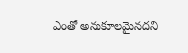ఎంతో అనుకూలమైనదని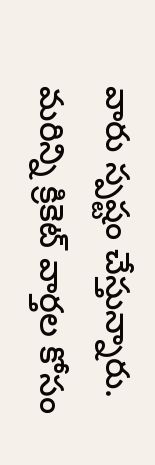వారు స్పష్టం చేస్తున్నారు.
మరిన్ని క్రికెట్ వార్తల కోసం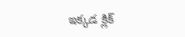ఇక్కడ క్లిక్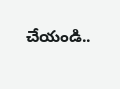చేయండి..